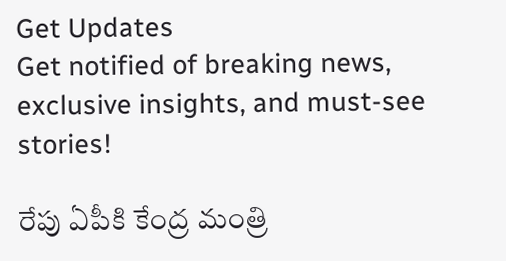Get Updates
Get notified of breaking news, exclusive insights, and must-see stories!

రేపు ఏపీకి కేంద్ర మంత్రి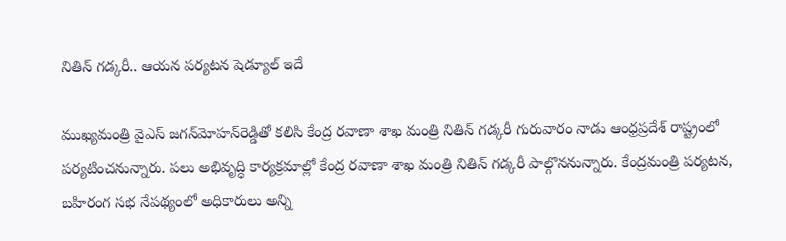నితిన్ గడ్కరీ.. ఆయన పర్యటన షెడ్యూల్ ఇదే

ముఖ్యమంత్రి వైఎస్‌ జగన్‌మోహన్‌రెడ్డితో కలిసి కేంద్ర రవాణా శాఖ మంత్రి నితిన్‌ గడ్కరీ గురువారం నాడు ఆంధ్రప్రదేశ్‌ రాష్ట్రంలో పర్యటించనున్నారు. పలు అభివృద్ధి కార్యక్రమాల్లో కేంద్ర రవాణా శాఖ మంత్రి నితిన్ గడ్కరీ పాల్గొననున్నారు. కేంద్రమంత్రి పర్యటన, బహిరంగ సభ నేపథ్యంలో అధికారులు అన్ని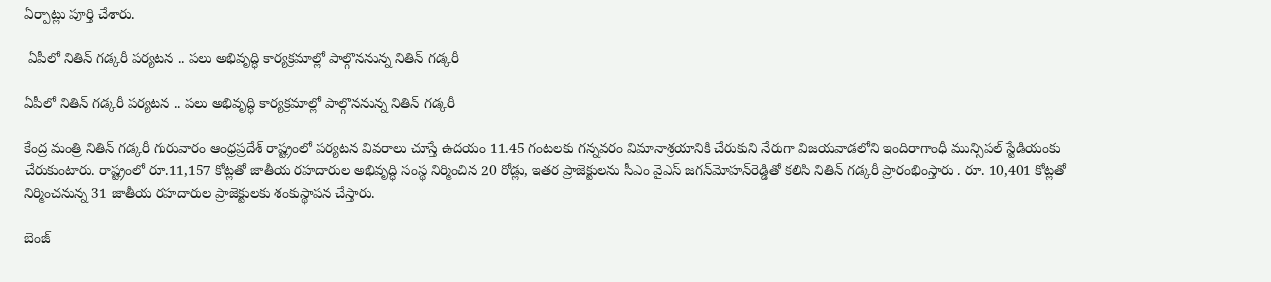ఏర్పాట్లు పూర్తి చేశారు.

 ఏపీలో నితిన్ గడ్కరీ పర్యటన .. పలు అభివృద్ధి కార్యక్రమాల్లో పాల్గొననున్న నితిన్ గడ్కరీ

ఏపీలో నితిన్ గడ్కరీ పర్యటన .. పలు అభివృద్ధి కార్యక్రమాల్లో పాల్గొననున్న నితిన్ గడ్కరీ

కేంద్ర మంత్రి నితిన్ గడ్కరీ గురువారం ఆంధ్రప్రదేశ్ రాష్ట్రంలో పర్యటన వివరాలు చూస్తే ఉదయం 11.45 గంటలకు గన్నవరం విమానాశ్రయానికి చేరుకుని నేరుగా విజయవాడలోని ఇందిరాగాంధీ మున్సిపల్ స్టేడియంకు చేరుకుంటారు. రాష్ట్రంలో రూ.11,157 కోట్లతో జాతీయ రహదారుల అభివృద్ధి సంస్థ నిర్మించిన 20 రోడ్లు, ఇతర ప్రాజెక్టులను సీఎం వైఎస్‌ జగన్‌మోహన్‌రెడ్డితో కలిసి నితిన్ గడ్కరీ ప్రారంభింస్తారు . రూ. 10,401 కోట్లతో నిర్మించనున్న 31 జాతీయ రహదారుల ప్రాజెక్టులకు శంకుస్థాపన చేస్తారు.

బెంజ్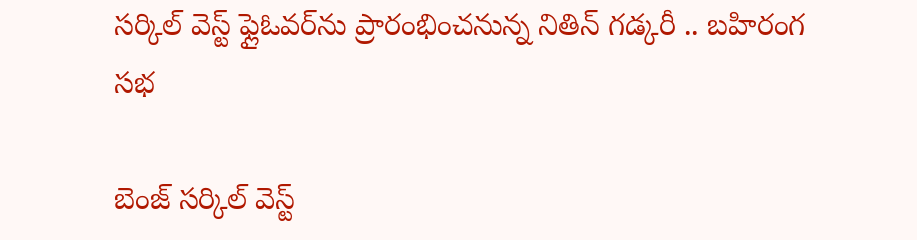సర్కిల్ వెస్ట్ ఫ్లైఓవర్‌ను ప్రారంభించనున్న నితిన్ గడ్కరీ .. బహిరంగ సభ

బెంజ్ సర్కిల్ వెస్ట్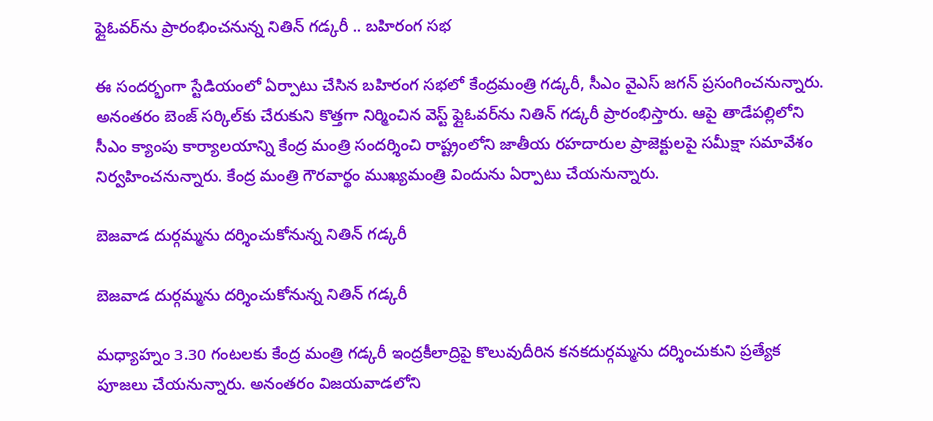ఫ్లైఓవర్‌ను ప్రారంభించనున్న నితిన్ గడ్కరీ .. బహిరంగ సభ

ఈ సందర్భంగా స్టేడియంలో ఏర్పాటు చేసిన బహిరంగ సభలో కేంద్రమంత్రి గడ్కరీ, సీఎం వైఎస్‌ జగన్‌ ప్రసంగించనున్నారు. అనంతరం బెంజ్ సర్కిల్‌కు చేరుకుని కొత్తగా నిర్మించిన వెస్ట్ ఫ్లైఓవర్‌ను నితిన్ గడ్కరీ ప్రారంభిస్తారు. ఆపై తాడేపల్లిలోని సీఎం క్యాంపు కార్యాలయాన్ని కేంద్ర మంత్రి సందర్శించి రాష్ట్రంలోని జాతీయ రహదారుల ప్రాజెక్టులపై సమీక్షా సమావేశం నిర్వహించనున్నారు. కేంద్ర మంత్రి గౌరవార్థం ముఖ్యమంత్రి విందును ఏర్పాటు చేయనున్నారు.

బెజవాడ దుర్గమ్మను దర్శించుకోనున్న నితిన్ గడ్కరీ

బెజవాడ దుర్గమ్మను దర్శించుకోనున్న నితిన్ గడ్కరీ

మధ్యాహ్నం 3.30 గంటలకు కేంద్ర మంత్రి గడ్కరీ ఇంద్రకీలాద్రిపై కొలువుదీరిన కనకదుర్గమ్మను దర్శించుకుని ప్రత్యేక పూజలు చేయనున్నారు. అనంతరం విజయవాడలోని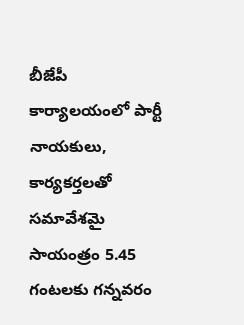బీజేపీ కార్యాలయంలో పార్టీ నాయకులు, కార్యకర్తలతో సమావేశమై సాయంత్రం 5.45 గంటలకు గన్నవరం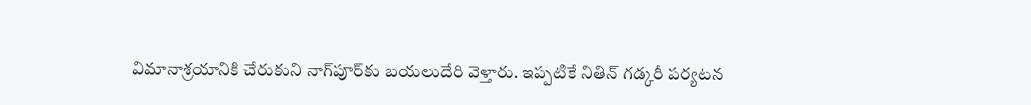విమానాశ్రయానికి చేరుకుని నాగ్‌పూర్‌కు బయలుదేరి వెళ్తారు. ఇప్పటికే నితిన్ గడ్కరీ పర్యటన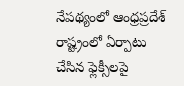నేపథ్యంలో ఆంధ్రప్రదేశ్ రాష్ట్రంలో ఏర్పాటు చేసిన ఫ్లెక్సీలపై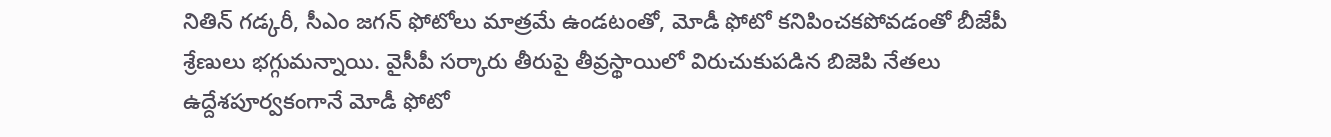నితిన్ గడ్కరీ, సీఎం జగన్ ఫోటోలు మాత్రమే ఉండటంతో, మోడీ ఫోటో కనిపించకపోవడంతో బీజేపీ శ్రేణులు భగ్గుమన్నాయి. వైసీపీ సర్కారు తీరుపై తీవ్రస్థాయిలో విరుచుకుపడిన బిజెపి నేతలు ఉద్దేశపూర్వకంగానే మోడీ ఫోటో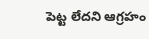పెట్ట లేదని ఆగ్రహం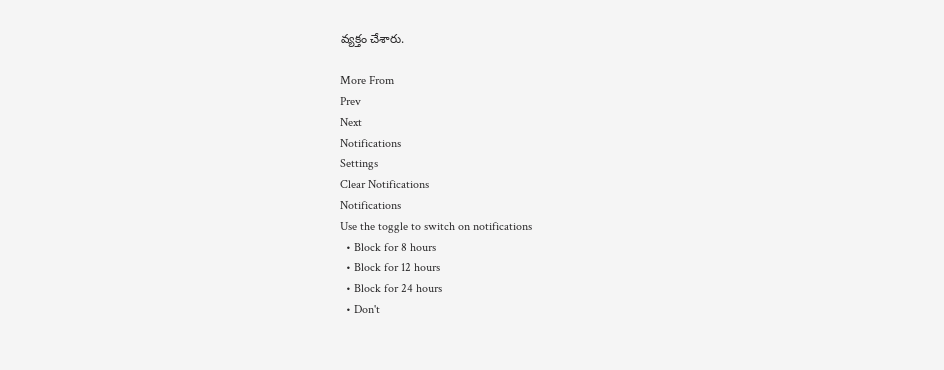వ్యక్తం చేశారు.

More From
Prev
Next
Notifications
Settings
Clear Notifications
Notifications
Use the toggle to switch on notifications
  • Block for 8 hours
  • Block for 12 hours
  • Block for 24 hours
  • Don't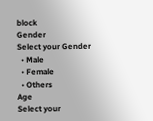block
Gender
Select your Gender
  • Male
  • Female
  • Others
Age
Select your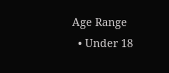Age Range
  • Under 18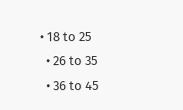• 18 to 25
  • 26 to 35
  • 36 to 45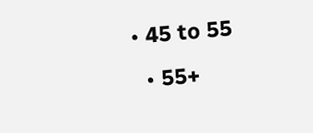• 45 to 55
  • 55+